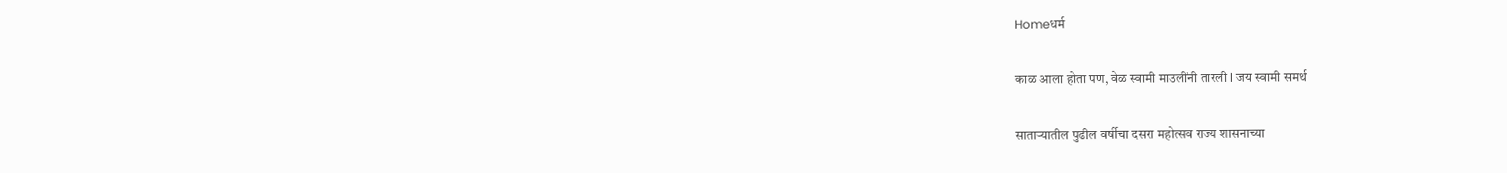Homeधर्म

काळ आला होता पण, वेळ स्वामी माउलींनी तारली l जय स्वामी समर्थ

सातार्‍यातील पुढील वर्षीचा दसरा महोत्सव राज्य शासनाच्या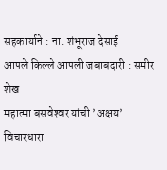सहकार्याने : ना. शंभूराज देसाई
आपले किल्ले आपली जबाबदारी : समीर शेख
महात्मा बसवेश्‍वर यांची ’अक्षय’ विचारधारा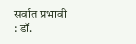सर्वात प्रभावी : डॉ.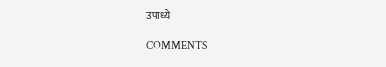उपाध्ये

COMMENTS